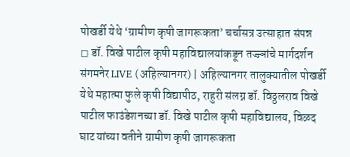पोखर्डी येथे ‘ग्रामीण कृषी जागरूकता’ चर्चासत्र उत्साहात संपन्न
◻ डॉ. विखे पाटील कृषी महाविद्यालयांकडून तज्ज्ञांचे मार्गदर्शन
संगमनेर LIVE (अहिल्यानगर) | अहिल्यानगर तालुक्यातील पोखर्डी येथे महात्मा फुले कृषी विद्यापीठ, राहुरी संलग्न डॉ. विठ्ठलराव विखे पाटील फाउंडेशनच्या डॉ. विखे पाटील कृषी महाविद्यालय, विळद घाट यांच्या वतीने ग्रामीण कृषी जागरूकता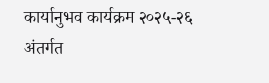कार्यानुभव कार्यक्रम २०२५-२६ अंतर्गत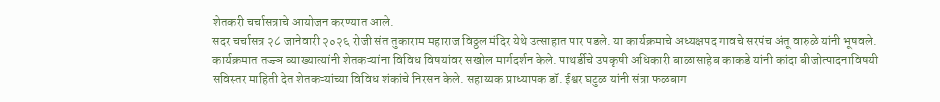शेतकरी चर्चासत्राचे आयोजन करण्यात आले.
सदर चर्चासत्र २८ जानेवारी २०२६ रोजी संत तुकाराम महाराज विठ्ठल मंदिर येथे उत्साहात पार पडले. या कार्यक्रमाचे अध्यक्षपद गावचे सरपंच अंतू वारुळे यांनी भूषवले.
कार्यक्रमात तज्ज्ञ व्याख्यात्यांनी शेतकऱ्यांना विविध विषयांवर सखोल मार्गदर्शन केले. पाथर्डीचे उपकृषी अधिकारी बाळासाहेब काकडे यांनी कांदा बीजोत्पादनाविषयी सविस्तर माहिती देत शेतकऱ्यांच्या विविध शंकांचे निरसन केले. सहाय्यक प्राध्यापक डॉ. ईश्वर घटुळ यांनी संत्रा फळबाग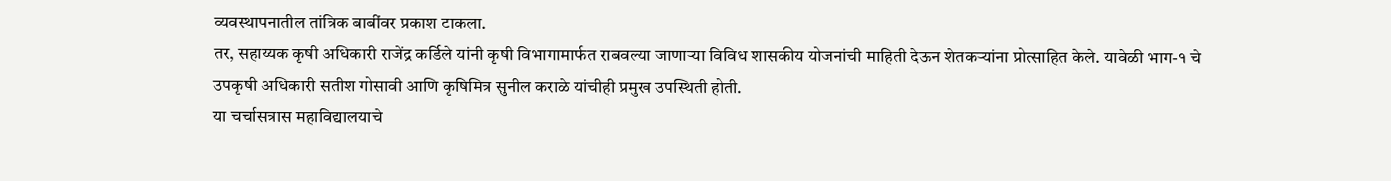व्यवस्थापनातील तांत्रिक बाबींवर प्रकाश टाकला.
तर, सहाय्यक कृषी अधिकारी राजेंद्र कर्डिले यांनी कृषी विभागामार्फत राबवल्या जाणाऱ्या विविध शासकीय योजनांची माहिती देऊन शेतकऱ्यांना प्रोत्साहित केले. यावेळी भाग-१ चे उपकृषी अधिकारी सतीश गोसावी आणि कृषिमित्र सुनील कराळे यांचीही प्रमुख उपस्थिती होती.
या चर्चासत्रास महाविद्यालयाचे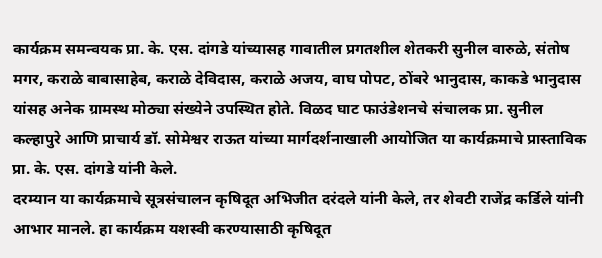कार्यक्रम समन्वयक प्रा. के. एस. दांगडे यांच्यासह गावातील प्रगतशील शेतकरी सुनील वारुळे, संतोष मगर, कराळे बाबासाहेब, कराळे देविदास, कराळे अजय, वाघ पोपट, ठोंबरे भानुदास, काकडे भानुदास यांसह अनेक ग्रामस्थ मोठ्या संख्येने उपस्थित होते. विळद घाट फाउंडेशनचे संचालक प्रा. सुनील कल्हापुरे आणि प्राचार्य डॉ. सोमेश्वर राऊत यांच्या मार्गदर्शनाखाली आयोजित या कार्यक्रमाचे प्रास्ताविक प्रा. के. एस. दांगडे यांनी केले.
दरम्यान या कार्यक्रमाचे सूत्रसंचालन कृषिदूत अभिजीत दरंदले यांनी केले, तर शेवटी राजेंद्र कर्डिले यांनी आभार मानले. हा कार्यक्रम यशस्वी करण्यासाठी कृषिदूत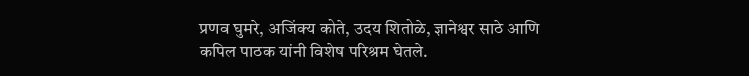प्रणव घुमरे, अजिंक्य कोते, उदय शितोळे, ज्ञानेश्वर साठे आणि कपिल पाठक यांनी विशेष परिश्रम घेतले.